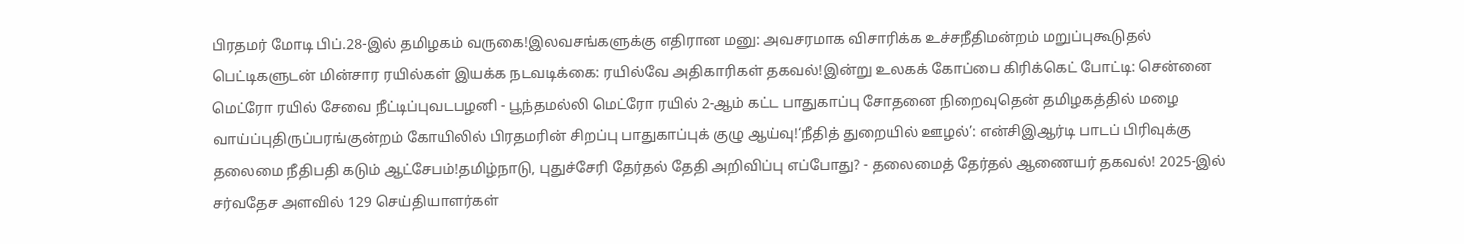பிரதமர் மோடி பிப்.28-இல் தமிழகம் வருகை!இலவசங்களுக்கு எதிரான மனு: அவசரமாக விசாரிக்க உச்சநீதிமன்றம் மறுப்புகூடுதல் பெட்டிகளுடன் மின்சார ரயில்கள் இயக்க நடவடிக்கை: ரயில்வே அதிகாரிகள் தகவல்!இன்று உலகக் கோப்பை கிரிக்கெட் போட்டி: சென்னை மெட்ரோ ரயில் சேவை நீட்டிப்புவடபழனி - பூந்தமல்லி மெட்ரோ ரயில் 2-ஆம் கட்ட பாதுகாப்பு சோதனை நிறைவுதென் தமிழகத்தில் மழை வாய்ப்புதிருப்பரங்குன்றம் கோயிலில் பிரதமரின் சிறப்பு பாதுகாப்புக் குழு ஆய்வு!‘நீதித் துறையில் ஊழல்’: என்சிஇஆர்டி பாடப் பிரிவுக்கு தலைமை நீதிபதி கடும் ஆட்சேபம்!தமிழ்நாடு, புதுச்சேரி தேர்தல் தேதி அறிவிப்பு எப்போது? - தலைமைத் தேர்தல் ஆணையர் தகவல்! 2025-இல் சர்வதேச அளவில் 129 செய்தியாளர்கள்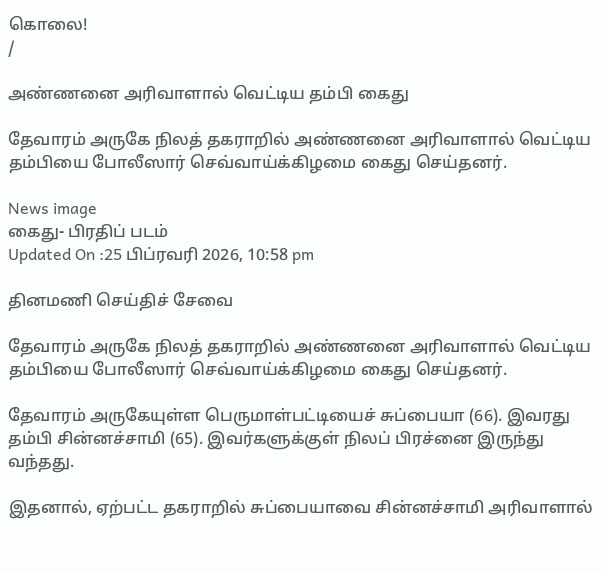கொலை!
/

அண்ணனை அரிவாளால் வெட்டிய தம்பி கைது

தேவாரம் அருகே நிலத் தகராறில் அண்ணனை அரிவாளால் வெட்டிய தம்பியை போலீஸார் செவ்வாய்க்கிழமை கைது செய்தனர்.

News image
கைது- பிரதிப் படம்
Updated On :25 பிப்ரவரி 2026, 10:58 pm

தினமணி செய்திச் சேவை

தேவாரம் அருகே நிலத் தகராறில் அண்ணனை அரிவாளால் வெட்டிய தம்பியை போலீஸார் செவ்வாய்க்கிழமை கைது செய்தனர்.

தேவாரம் அருகேயுள்ள பெருமாள்பட்டியைச் சுப்பையா (66). இவரது தம்பி சின்னச்சாமி (65). இவர்களுக்குள் நிலப் பிரச்னை இருந்து வந்தது.

இதனால், ஏற்பட்ட தகராறில் சுப்பையாவை சின்னச்சாமி அரிவாளால்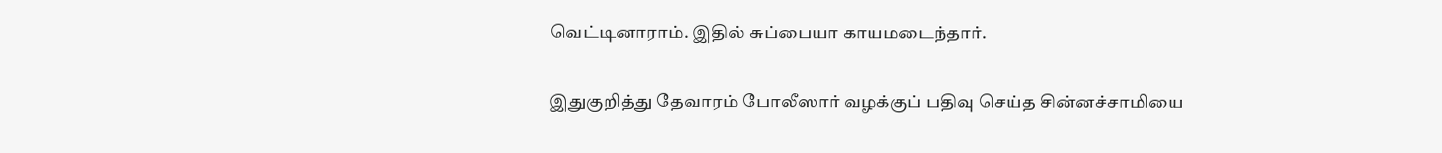வெட்டினாராம். இதில் சுப்பையா காயமடைந்தார்.

இதுகுறித்து தேவாரம் போலீஸார் வழக்குப் பதிவு செய்த சின்னச்சாமியை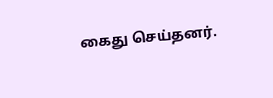கைது செய்தனர்.